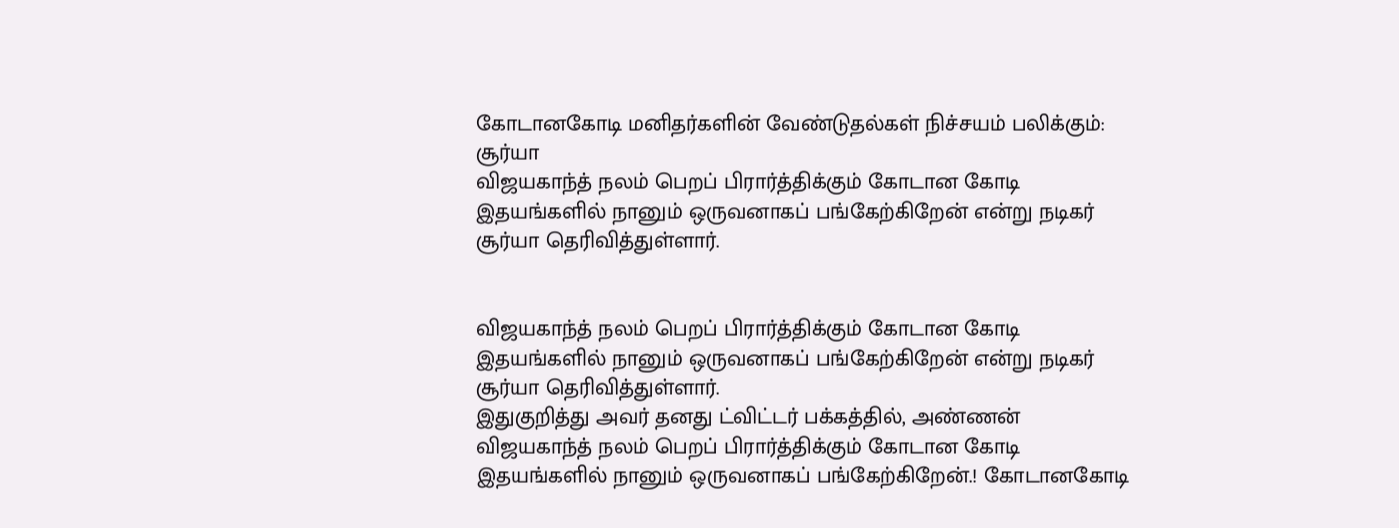கோடானகோடி மனிதர்களின் வேண்டுதல்கள் நிச்சயம் பலிக்கும்: சூர்யா
விஜயகாந்த் நலம் பெறப் பிரார்த்திக்கும் கோடான கோடி இதயங்களில் நானும் ஒருவனாகப் பங்கேற்கிறேன் என்று நடிகர் சூர்யா தெரிவித்துள்ளார்.


விஜயகாந்த் நலம் பெறப் பிரார்த்திக்கும் கோடான கோடி இதயங்களில் நானும் ஒருவனாகப் பங்கேற்கிறேன் என்று நடிகர் சூர்யா தெரிவித்துள்ளார்.
இதுகுறித்து அவர் தனது ட்விட்டர் பக்கத்தில், அண்ணன் விஜயகாந்த் நலம் பெறப் பிரார்த்திக்கும் கோடான கோடி இதயங்களில் நானும் ஒருவனாகப் பங்கேற்கிறேன்.! கோடானகோடி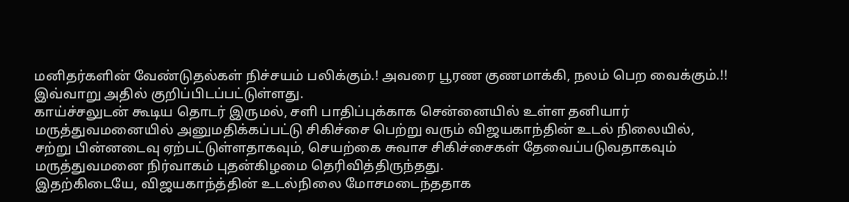மனிதர்களின் வேண்டுதல்கள் நிச்சயம் பலிக்கும்.! அவரை பூரண குணமாக்கி, நலம் பெற வைக்கும்.!! இவ்வாறு அதில் குறிப்பிடப்பட்டுள்ளது.
காய்ச்சலுடன் கூடிய தொடர் இருமல், சளி பாதிப்புக்காக சென்னையில் உள்ள தனியார் மருத்துவமனையில் அனுமதிக்கப்பட்டு சிகிச்சை பெற்று வரும் விஜயகாந்தின் உடல் நிலையில், சற்று பின்னடைவு ஏற்பட்டுள்ளதாகவும், செயற்கை சுவாச சிகிச்சைகள் தேவைப்படுவதாகவும் மருத்துவமனை நிர்வாகம் புதன்கிழமை தெரிவித்திருந்தது.
இதற்கிடையே, விஜயகாந்த்தின் உடல்நிலை மோசமடைந்ததாக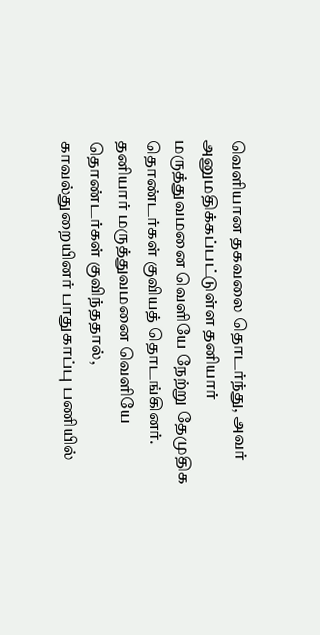வெளியான தகவலை தொடர்ந்து, அவர் அனுமதிக்கப்பட்டுள்ள தனியார் மருத்துவமனை வெளியே நேற்று தேமுதிக தொண்டர்கள் குவியத் தொடங்கினர். தனியார் மருத்துவமனை வெளியே தொண்டர்கள் குவிந்ததால், காவல்துறையினர் பாதுகாப்பு பணியில்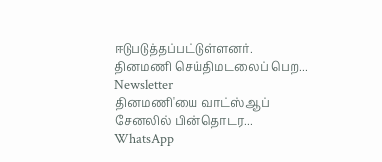ஈடுபடுத்தப்பட்டுள்ளனர்.
தினமணி செய்திமடலைப் பெற... Newsletter
தினமணி'யை வாட்ஸ்ஆப் சேனலில் பின்தொடர... WhatsApp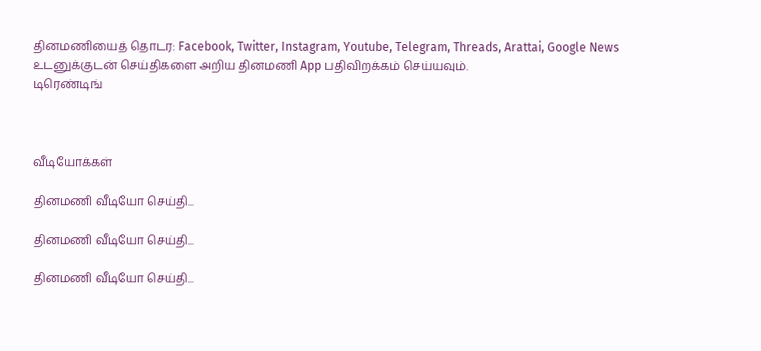தினமணியைத் தொடர: Facebook, Twitter, Instagram, Youtube, Telegram, Threads, Arattai, Google News
உடனுக்குடன் செய்திகளை அறிய தினமணி App பதிவிறக்கம் செய்யவும்.
டிரெண்டிங்



வீடியோக்கள்

தினமணி வீடியோ செய்தி...

தினமணி வீடியோ செய்தி...

தினமணி வீடியோ செய்தி...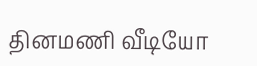தினமணி வீடியோ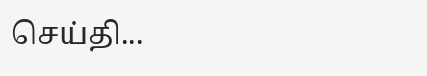செய்தி...